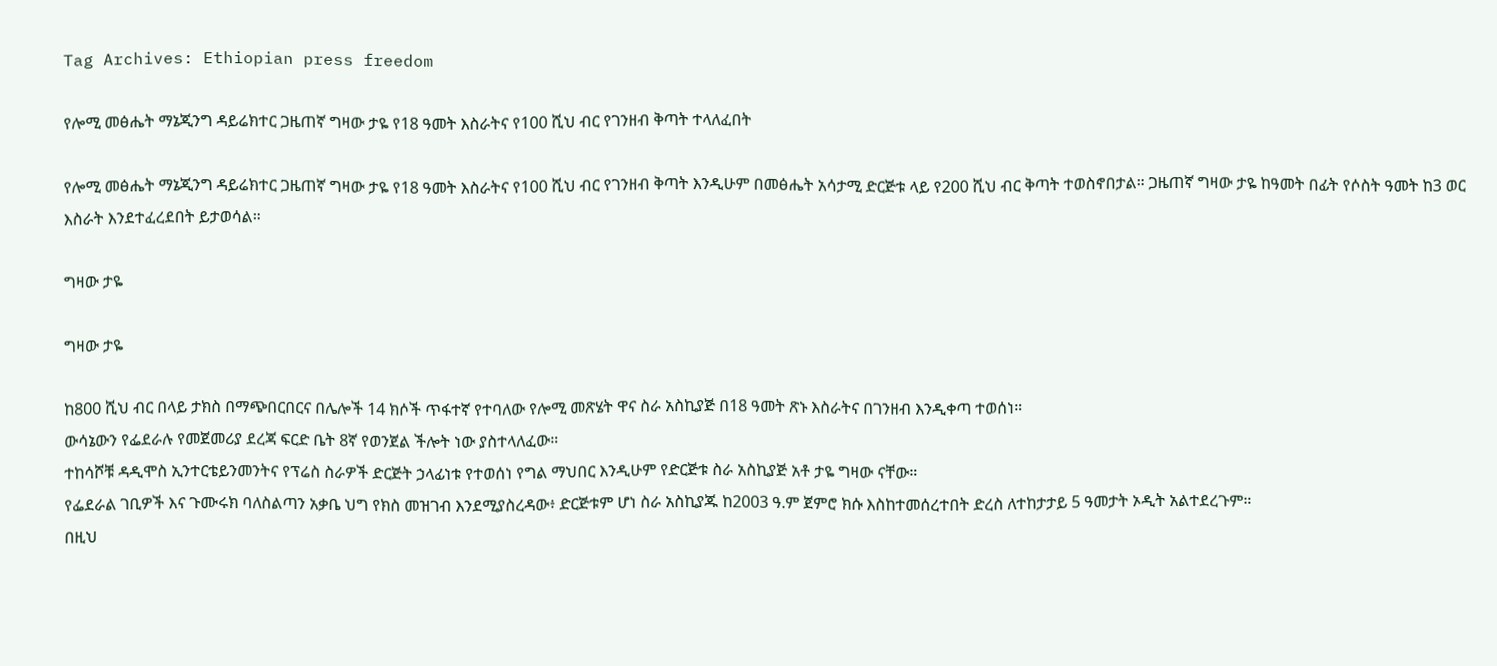Tag Archives: Ethiopian press freedom

የሎሚ መፅሔት ማኔጂንግ ዳይሬክተር ጋዜጠኛ ግዛው ታዬ የ18 ዓመት እስራትና የ100 ሺህ ብር የገንዘብ ቅጣት ተላለፈበት

የሎሚ መፅሔት ማኔጂንግ ዳይሬክተር ጋዜጠኛ ግዛው ታዬ የ18 ዓመት እስራትና የ100 ሺህ ብር የገንዘብ ቅጣት እንዲሁም በመፅሔት አሳታሚ ድርጅቱ ላይ የ200 ሺህ ብር ቅጣት ተወስኖበታል። ጋዜጠኛ ግዛው ታዬ ከዓመት በፊት የሶስት ዓመት ከ3 ወር እስራት እንደተፈረደበት ይታወሳል።

ግዛው ታዬ

ግዛው ታዬ

ከ800 ሺህ ብር በላይ ታክስ በማጭበርበርና በሌሎች 14 ክሶች ጥፋተኛ የተባለው የሎሚ መጽሄት ዋና ስራ አስኪያጅ በ18 ዓመት ጽኑ እስራትና በገንዘብ እንዲቀጣ ተወሰነ።
ውሳኔውን የፌደራሉ የመጀመሪያ ደረጃ ፍርድ ቤት 8ኛ የወንጀል ችሎት ነው ያስተላለፈው።
ተከሳሾቹ ዳዲሞስ ኢንተርቴይንመንትና የፕሬስ ስራዎች ድርጅት ኃላፊነቱ የተወሰነ የግል ማህበር እንዲሁም የድርጅቱ ስራ አስኪያጅ አቶ ታዬ ግዛው ናቸው።
የፌደራል ገቢዎች እና ጉሙሩክ ባለስልጣን አቃቤ ህግ የክስ መዝገብ እንደሚያስረዳው፥ ድርጅቱም ሆነ ስራ አስኪያጁ ከ2003 ዓ.ም ጀምሮ ክሱ እስከተመሰረተበት ድረስ ለተከታታይ 5 ዓመታት ኦዲት አልተደረጉም።
በዚህ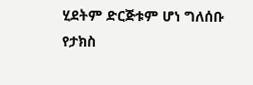ሂደትም ድርጅቱም ሆነ ግለሰቡ የታክስ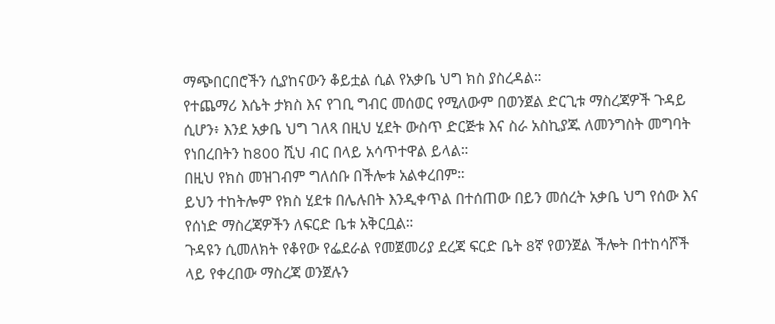ማጭበርበሮችን ሲያከናውን ቆይቷል ሲል የአቃቤ ህግ ክስ ያስረዳል።
የተጨማሪ እሴት ታክስ እና የገቢ ግብር መሰወር የሚለውም በወንጀል ድርጊቱ ማስረጃዎች ጉዳይ ሲሆን፥ እንደ አቃቤ ህግ ገለጻ በዚህ ሂደት ውስጥ ድርጅቱ እና ስራ አስኪያጁ ለመንግስት መግባት የነበረበትን ከ800 ሺህ ብር በላይ አሳጥተዋል ይላል።
በዚህ የክስ መዝገብም ግለሰቡ በችሎቱ አልቀረበም።
ይህን ተከትሎም የክስ ሂደቱ በሌሉበት እንዲቀጥል በተሰጠው በይን መሰረት አቃቤ ህግ የሰው እና የሰነድ ማስረጃዎችን ለፍርድ ቤቱ አቅርቧል።
ጉዳዩን ሲመለክት የቆየው የፌደራል የመጀመሪያ ደረጃ ፍርድ ቤት 8ኛ የወንጀል ችሎት በተከሳሾች ላይ የቀረበው ማስረጃ ወንጀሉን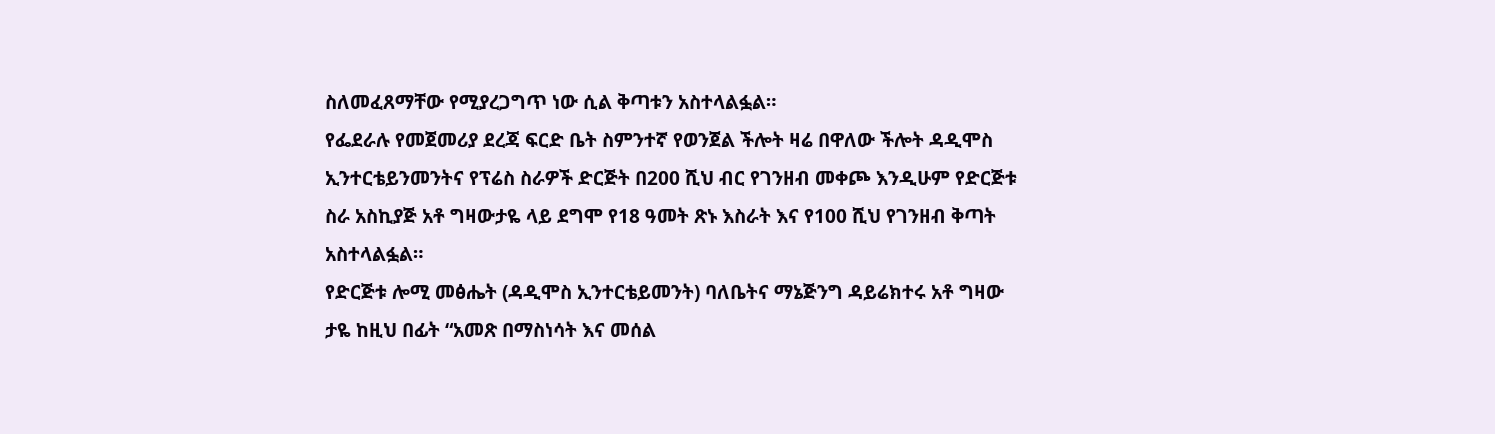ስለመፈጸማቸው የሚያረጋግጥ ነው ሲል ቅጣቱን አስተላልፏል።
የፌደራሉ የመጀመሪያ ደረጃ ፍርድ ቤት ስምንተኛ የወንጀል ችሎት ዛሬ በዋለው ችሎት ዳዲሞስ ኢንተርቴይንመንትና የፕሬስ ስራዎች ድርጅት በ200 ሺህ ብር የገንዘብ መቀጮ እንዲሁም የድርጅቱ ስራ አስኪያጅ አቶ ግዛውታዬ ላይ ደግሞ የ18 ዓመት ጽኑ እስራት እና የ100 ሺህ የገንዘብ ቅጣት አስተላልፏል።
የድርጅቱ ሎሚ መፅሔት (ዳዲሞስ ኢንተርቴይመንት) ባለቤትና ማኔጅንግ ዳይሬክተሩ አቶ ግዛው ታዬ ከዚህ በፊት “አመጽ በማስነሳት እና መሰል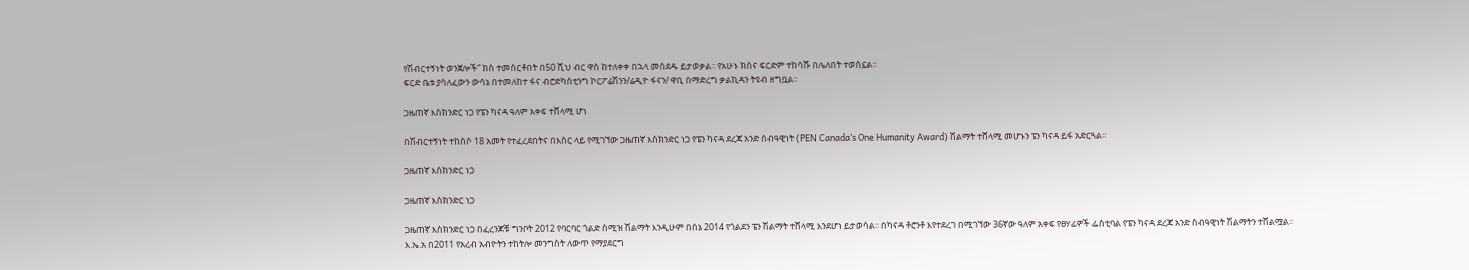የሽብርተኝነት ወንጀሎች” ክስ ተመስርቶበት በ50 ሺህ ብር ዋስ ከተለቀቀ በኋላ መሰደዱ ይታወቃል፡፡ የአሁኑ ክስና ፍርድም ተከሳሹ በሌለበት ተወስኗል፡፡
ፍርድ ቤቱ ያሳለፈውን ውሳኔ በተመለከተ ፋና ብሮድካስቲንግ ኮርፖሬሽንን/ሬዲዮ ፋናን/ ዋቢ በማድረግ ቃልኪዳን ትዩብ ዘግቧል፡፡

ጋዜጠኛ እስክንድር ነጋ የፔን ካናዳ ዓለም አቀፍ ተሸላሚ ሆነ

በሽብርተኝነት ተከስሶ 18 አመት የተፈረደበትና በእስር ላይ የሚገኘው ጋዜጠኛ እስክንድር ነጋ የፔን ካናዳ ደረጃ አንድ ሰብዓዊነት (PEN Canada’s One Humanity Award) ሽልማት ተሸላሚ መሆኑን ፔን ካናዳ ይፋ አድርጓል፡፡

ጋዜጠኛ እስክንድር ነጋ

ጋዜጠኛ እስክንድር ነጋ

ጋዜጠኛ እስክንድር ነጋ በፈረንጆቹ ግንቦት 2012 የባርባር ጎልድ ስሚዝ ሽልማት እንዲሁም በሰኔ 2014 የጎልደን ፔን ሽልማት ተሸላሚ እንደሆነ ይታወሳል፡፡ በካናዳ ቶሮንቶ እየተደረገ በሚገኘው 36ኛው ዓለም አቀፍ የፀሃፊዎች ፌስቲባል የፔን ካናዳ ደረጃ አንድ ሰብዓዊነት ሽልማትን ተሸልሟል፡፡
እ.ኤ.አ በ2011 የአረብ አብዮትን ተከትሎ መንግስት ለውጥ የማያደርግ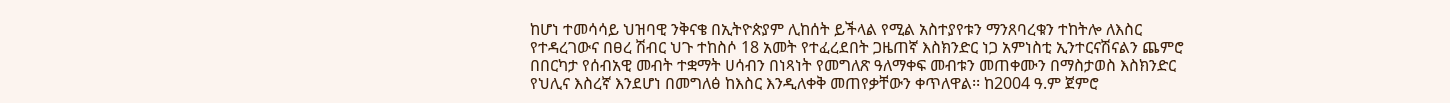ከሆነ ተመሳሳይ ህዝባዊ ንቅናቄ በኢትዮጵያም ሊከሰት ይችላል የሚል አስተያየቱን ማንጸባረቁን ተከትሎ ለእስር የተዳረገውና በፀረ ሽብር ህጉ ተከስሶ 18 አመት የተፈረደበት ጋዜጠኛ እስክንድር ነጋ አምነስቲ ኢንተርናሽናልን ጨምሮ በበርካታ የሰብአዊ መብት ተቋማት ሀሳብን በነጻነት የመግለጽ ዓለማቀፍ መብቱን መጠቀሙን በማስታወስ እስክንድር የህሊና እስረኛ እንደሆነ በመግለፅ ከእስር እንዲለቀቅ መጠየቃቸውን ቀጥለዋል፡፡ ከ2004 ዓ.ም ጀምሮ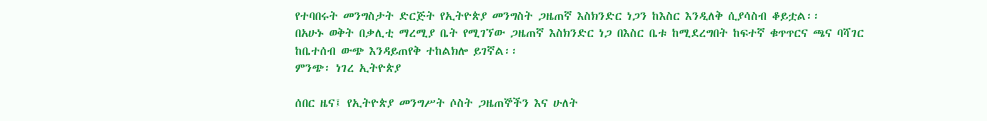የተባበሩት መንግስታት ድርጅት የኢትዮጵያ መንግስት ጋዜጠኛ እስክንድር ነጋን ከእስር እንዲለቅ ሲያሳስብ ቆይቷል፡፡
በአሁኑ ወቅት በቃሊቲ ማረሚያ ቤት የሚገኘው ጋዜጠኛ እስክንድር ነጋ በእስር ቤቱ ከሚደረግበት ከፍተኛ ቁጥጥርና ጫና ባሻገር ከቤተሰብ ውጭ እንዳይጠየቅ ተከልክሎ ይገኛል፡፡
ምንጭ፡ ነገረ ኢትዮጵያ

ሰበር ዜና፤ የኢትዮጵያ መንግሥት ሶስት ጋዜጠኞችን እና ሁለት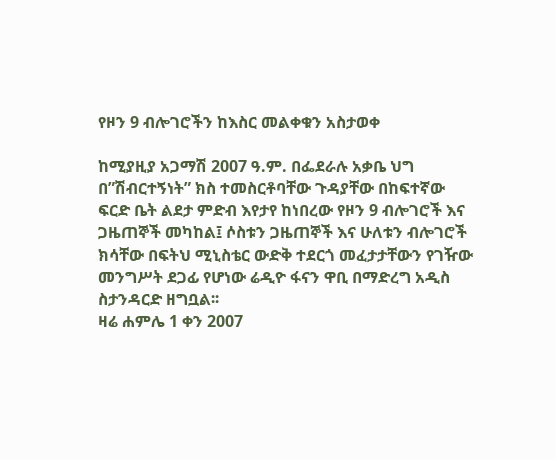የዞን 9 ብሎገሮችን ከእስር መልቀቁን አስታወቀ

ከሚያዚያ አጋማሽ 2007 ዓ.ም. በፌደራሉ አቃቤ ህግ በ”ሽብርተኝነት” ክስ ተመስርቶባቸው ጉዳያቸው በከፍተኛው ፍርድ ቤት ልደታ ምድብ እየታየ ከነበረው የዞን 9 ብሎገሮች እና ጋዜጠኞች መካከል፤ ሶስቱን ጋዜጠኞች እና ሁለቱን ብሎገሮች ክሳቸው በፍትህ ሚኒስቴር ውድቅ ተደርጎ መፈታታቸውን የገዥው መንግሥት ደጋፊ የሆነው ሬዲዮ ፋናን ዋቢ በማድረግ አዲስ ስታንዳርድ ዘግቧል፡፡
ዛሬ ሐምሌ 1 ቀን 2007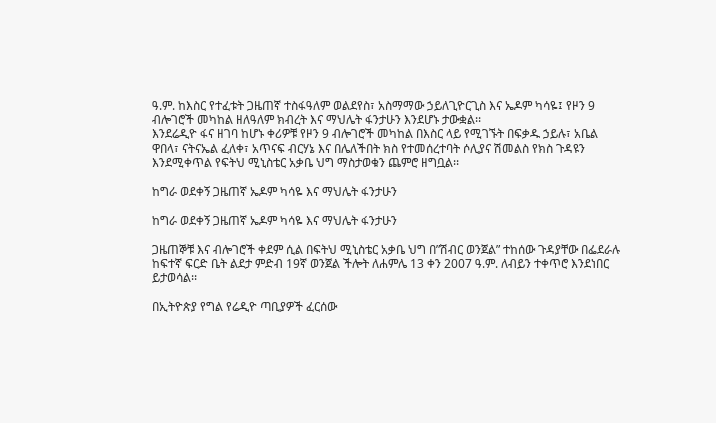ዓ.ም. ከእስር የተፈቱት ጋዜጠኛ ተስፋዓለም ወልደየስ፣ አስማማው ኃይለጊዮርጊስ እና ኤዶም ካሳዬ፤ የዞን 9 ብሎገሮች መካከል ዘለዓለም ክብረት እና ማህሌት ፋንታሁን እንደሆኑ ታውቋል፡፡
እንደሬዲዮ ፋና ዘገባ ከሆኑ ቀሪዎቹ የዞን 9 ብሎገሮች መካከል በእስር ላይ የሚገኙት በፍቃዱ ኃይሉ፣ አቤል ዋበላ፣ ናትናኤል ፈለቀ፣ አጥናፍ ብርሃኔ እና በሌለችበት ክስ የተመሰረተባት ሶሊያና ሽመልስ የክስ ጉዳዩን እንደሚቀጥል የፍትህ ሚኒስቴር አቃቤ ህግ ማስታወቁን ጨምሮ ዘግቧል፡፡

ከግራ ወደቀኝ ጋዜጠኛ ኤዶም ካሳዬ እና ማህሌት ፋንታሁን

ከግራ ወደቀኝ ጋዜጠኛ ኤዶም ካሳዬ እና ማህሌት ፋንታሁን

ጋዜጠኞቹ እና ብሎገሮች ቀደም ሲል በፍትህ ሚኒስቴር አቃቤ ህግ በ”ሽብር ወንጀል” ተከሰው ጉዳያቸው በፌደራሉ ከፍተኛ ፍርድ ቤት ልደታ ምድብ 19ኛ ወንጀል ችሎት ለሐምሌ 13 ቀን 2007 ዓ.ም. ለብይን ተቀጥሮ እንደነበር ይታወሳል፡፡

በኢትዮጵያ የግል የሬዲዮ ጣቢያዎች ፈርሰው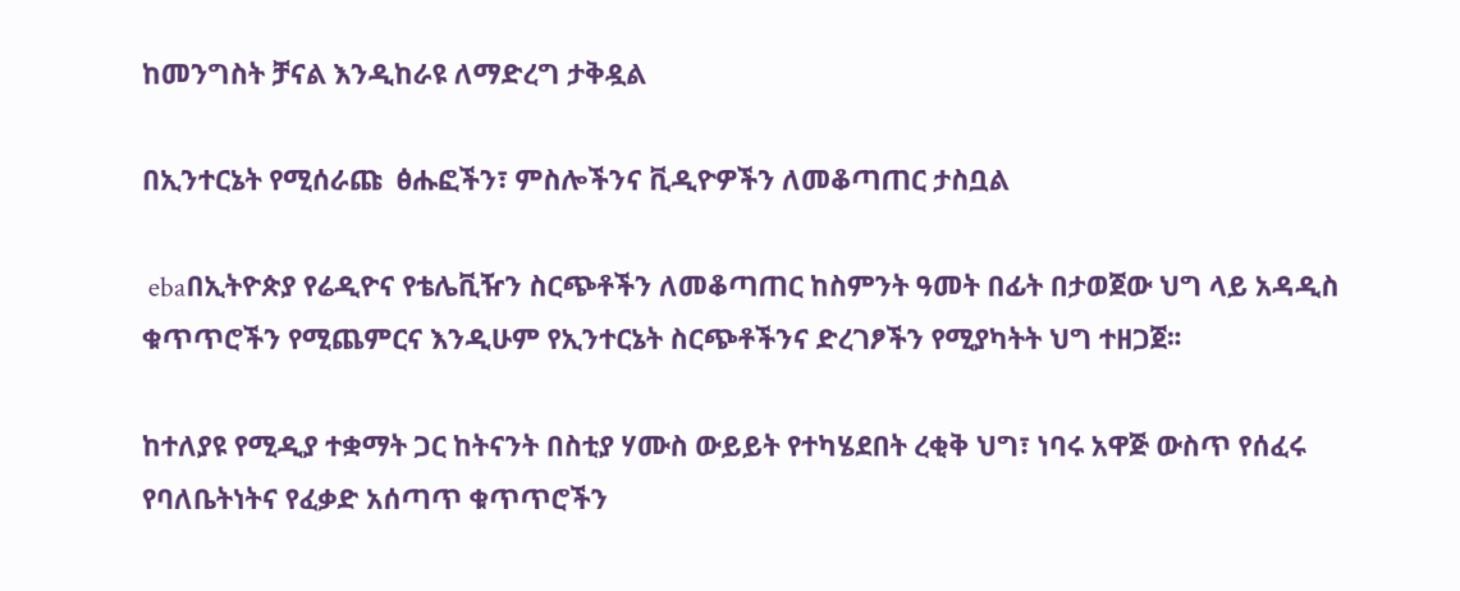ከመንግስት ቻናል እንዲከራዩ ለማድረግ ታቅዷል

በኢንተርኔት የሚሰራጩ  ፅሑፎችን፣ ምስሎችንና ቪዲዮዎችን ለመቆጣጠር ታስቧል

 ebaበኢትዮጵያ የሬዲዮና የቴሌቪዥን ስርጭቶችን ለመቆጣጠር ከስምንት ዓመት በፊት በታወጀው ህግ ላይ አዳዲስ ቁጥጥሮችን የሚጨምርና እንዲሁም የኢንተርኔት ስርጭቶችንና ድረገፆችን የሚያካትት ህግ ተዘጋጀ፡፡

ከተለያዩ የሚዲያ ተቋማት ጋር ከትናንት በስቲያ ሃሙስ ውይይት የተካሄደበት ረቂቅ ህግ፣ ነባሩ አዋጅ ውስጥ የሰፈሩ የባለቤትነትና የፈቃድ አሰጣጥ ቁጥጥሮችን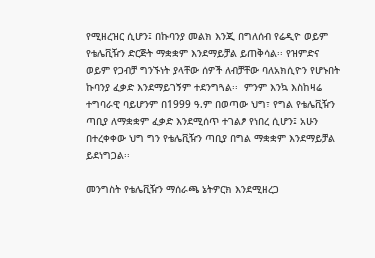የሚዘረዝር ሲሆን፤ በኩባንያ መልክ እንጂ በግለሰብ የሬዲዮ ወይም የቴሌቪዥን ድርጅት ማቋቋም እንደማይቻል ይጠቅሳል፡፡ የዝምድና ወይም የጋብቻ ግንኙነት ያላቸው ሰዎች ለብቻቸው ባለአክሲዮን የሆኑበት ኩባንያ ፈቃድ እንደማይገኝም ተደንግጓል፡፡  ምንም እንኳ እስከዛሬ ተግባራዊ ባይሆንም በ1999 ዓ.ም በወጣው ህግ፣ የግል የቴሌቪዥን ጣቢያ ለማቋቋም ፈቃድ እንደሚሰጥ ተገልፆ የነበረ ሲሆን፤ አሁን በተረቀቀው ህግ ግን የቴሌቪዥን ጣቢያ በግል ማቋቋም እንደማይቻል ይደነግጋል፡፡

መንግስት የቴሌቪዥን ማሰራጫ ኔትዎርክ እንደሚዘረጋ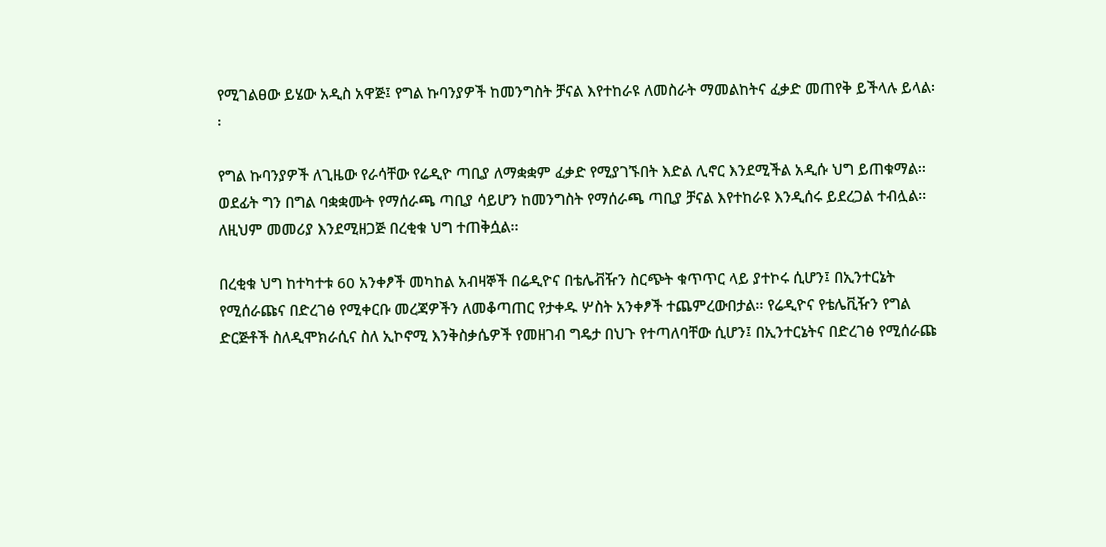የሚገልፀው ይሄው አዲስ አዋጅ፤ የግል ኩባንያዎች ከመንግስት ቻናል እየተከራዩ ለመስራት ማመልከትና ፈቃድ መጠየቅ ይችላሉ ይላል፡፡

የግል ኩባንያዎች ለጊዜው የራሳቸው የሬዲዮ ጣቢያ ለማቋቋም ፈቃድ የሚያገኙበት እድል ሊኖር እንደሚችል አዲሱ ህግ ይጠቁማል፡፡ ወደፊት ግን በግል ባቋቋሙት የማሰራጫ ጣቢያ ሳይሆን ከመንግስት የማሰራጫ ጣቢያ ቻናል እየተከራዩ እንዲሰሩ ይደረጋል ተብሏል፡፡ ለዚህም መመሪያ እንደሚዘጋጅ በረቂቁ ህግ ተጠቅሷል፡፡

በረቂቁ ህግ ከተካተቱ 60 አንቀፆች መካከል አብዛኞች በሬዲዮና በቴሌቭዥን ስርጭት ቁጥጥር ላይ ያተኮሩ ሲሆን፤ በኢንተርኔት የሚሰራጩና በድረገፅ የሚቀርቡ መረጃዎችን ለመቆጣጠር የታቀዱ ሦስት አንቀፆች ተጨምረውበታል፡፡ የሬዲዮና የቴሌቪዥን የግል ድርጅቶች ስለዲሞክራሲና ስለ ኢኮኖሚ እንቅስቃሴዎች የመዘገብ ግዴታ በህጉ የተጣለባቸው ሲሆን፤ በኢንተርኔትና በድረገፅ የሚሰራጩ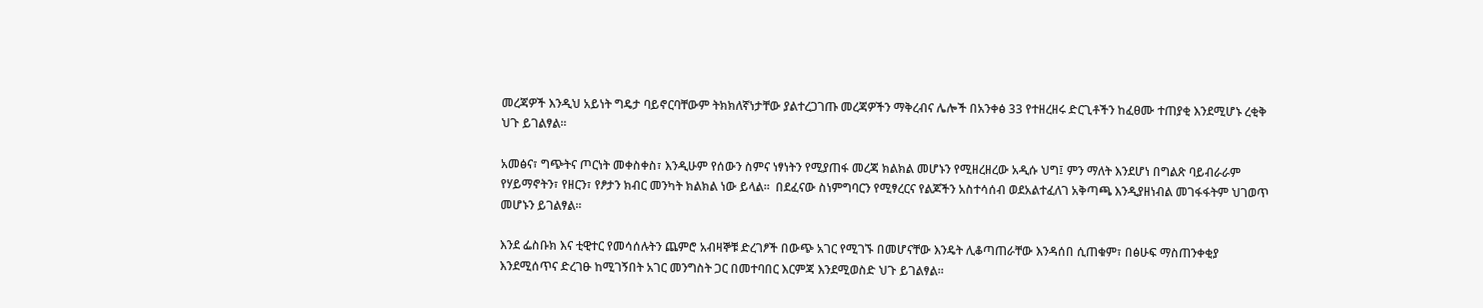መረጃዎች እንዲህ አይነት ግዴታ ባይኖርባቸውም ትክክለኛነታቸው ያልተረጋገጡ መረጃዎችን ማቅረብና ሌሎች በአንቀፅ 33 የተዘረዘሩ ድርጊቶችን ከፈፀሙ ተጠያቂ እንደሚሆኑ ረቂቅ ህጉ ይገልፃል፡፡

አመፅና፣ ግጭትና ጦርነት መቀስቀስ፣ እንዲሁም የሰውን ስምና ነፃነትን የሚያጠፋ መረጃ ክልክል መሆኑን የሚዘረዘረው አዲሱ ህግ፤ ምን ማለት እንደሆነ በግልጽ ባይብራራም የሃይማኖትን፣ የዘርን፣ የፆታን ክብር መንካት ክልክል ነው ይላል፡፡  በደፈናው ስነምግባርን የሚፃረርና የልጆችን አስተሳሰብ ወደአልተፈለገ አቅጣጫ እንዲያዘነብል መገፋፋትም ህገወጥ መሆኑን ይገልፃል፡፡

እንደ ፌስቡክ እና ቲዊተር የመሳሰሉትን ጨምሮ አብዛኞቹ ድረገፆች በውጭ አገር የሚገኙ በመሆናቸው እንዴት ሊቆጣጠራቸው እንዳሰበ ሲጠቁም፣ በፅሁፍ ማስጠንቀቂያ እንደሚሰጥና ድረገፁ ከሚገኝበት አገር መንግስት ጋር በመተባበር እርምጃ እንደሚወስድ ህጉ ይገልፃል፡፡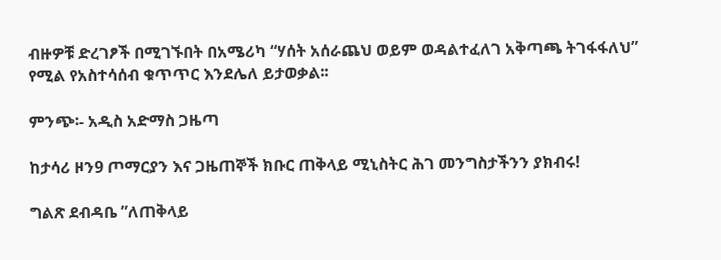ብዙዎቹ ድረገፆች በሚገኙበት በአሜሪካ “ሃሰት አሰራጨህ ወይም ወዳልተፈለገ አቅጣጫ ትገፋፋለህ” የሚል የአስተሳሰብ ቁጥጥር እንደሌለ ይታወቃል፡፡

ምንጭ፡- አዲስ አድማስ ጋዜጣ

ከታሳሪ ዞን9 ጦማርያን እና ጋዜጠኞች ክቡር ጠቅላይ ሚኒስትር ሕገ መንግስታችንን ያክብሩ!

ግልጽ ደብዳቤ ”ለጠቅላይ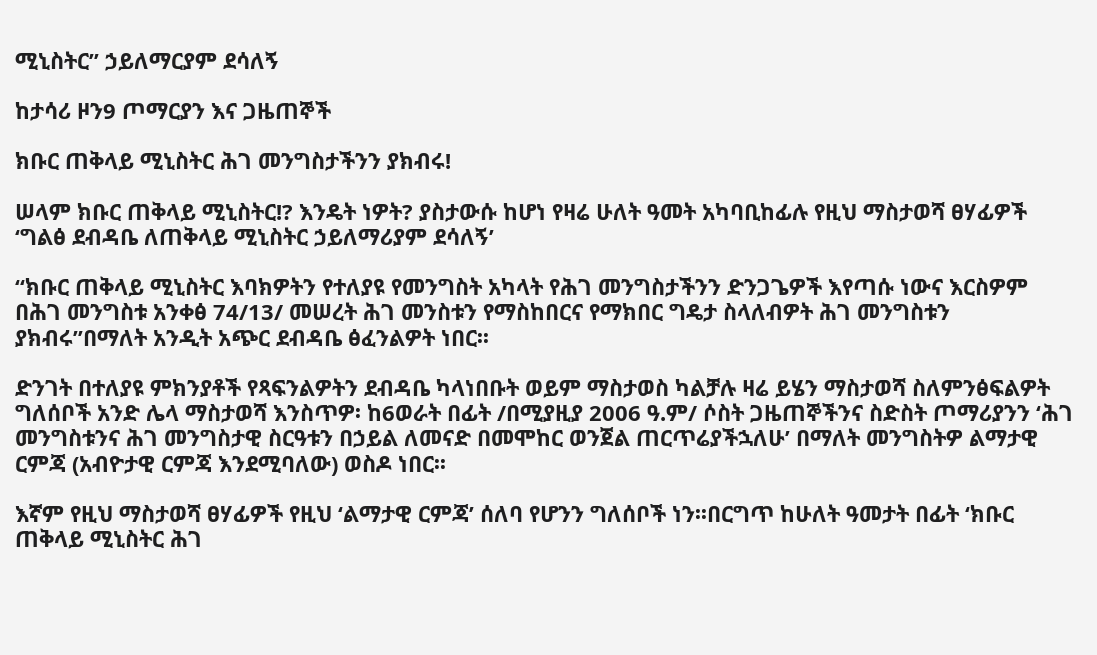ሚኒስትር” ኃይለማርያም ደሳለኝ

ከታሳሪ ዞን9 ጦማርያን እና ጋዜጠኞች

ክቡር ጠቅላይ ሚኒስትር ሕገ መንግስታችንን ያክብሩ!

ሠላም ክቡር ጠቅላይ ሚኒስትር!? እንዴት ነዎት? ያስታውሱ ከሆነ የዛሬ ሁለት ዓመት አካባቢከፊሉ የዚህ ማስታወሻ ፀሃፊዎች ‘ግልፅ ደብዳቤ ለጠቅላይ ሚኒስትር ኃይለማሪያም ደሳለኝ’

“ክቡር ጠቅላይ ሚኒስትር እባክዎትን የተለያዩ የመንግስት አካላት የሕገ መንግስታችንን ድንጋጌዎች እየጣሱ ነውና እርስዎም በሕገ መንግስቱ አንቀፅ 74/13/ መሠረት ሕገ መንስቱን የማስከበርና የማክበር ግዴታ ስላለብዎት ሕገ መንግስቱን ያክብሩ”በማለት አንዲት አጭር ደብዳቤ ፅፈንልዎት ነበር፡፡

ድንገት በተለያዩ ምክንያቶች የጻፍንልዎትን ደብዳቤ ካላነበቡት ወይም ማስታወስ ካልቻሉ ዛሬ ይሄን ማስታወሻ ስለምንፅፍልዎት ግለሰቦች አንድ ሌላ ማስታወሻ እንስጥዎ፡ ከ6ወራት በፊት /በሚያዚያ 2006 ዓ.ም/ ሶስት ጋዜጠኞችንና ስድስት ጦማሪያንን ‘ሕገ መንግስቱንና ሕገ መንግስታዊ ስርዓቱን በኃይል ለመናድ በመሞከር ወንጀል ጠርጥሬያችኋለሁ’ በማለት መንግስትዎ ልማታዊ ርምጃ (አብዮታዊ ርምጃ እንደሚባለው) ወስዶ ነበር፡፡

እኛም የዚህ ማስታወሻ ፀሃፊዎች የዚህ ‘ልማታዊ ርምጃ’ ሰለባ የሆንን ግለሰቦች ነን፡፡በርግጥ ከሁለት ዓመታት በፊት ‘ክቡር ጠቅላይ ሚኒስትር ሕገ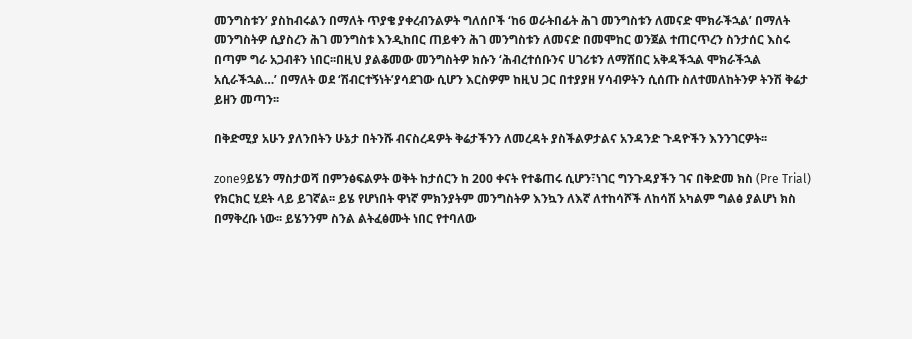መንግስቱን’ ያስከብሩልን በማለት ጥያቄ ያቀረብንልዎት ግለሰቦች ‘ከ6 ወራትበፊት ሕገ መንግስቱን ለመናድ ሞክራችኋል’ በማለት መንግስትዎ ሲያስረን ሕገ መንግስቱ እንዲከበር ጠይቀን ሕገ መንግስቱን ለመናድ በመሞከር ወንጀል ተጠርጥረን ስንታሰር እስሩ በጣም ግራ አጋብቶን ነበር፡፡በዚህ ያልቆመው መንግስትዎ ክሱን ‘ሕብረተሰቡንና ሀገሪቱን ለማሸበር አቅዳችኋል ሞክራችኋል አሲራችኋል…’ በማለት ወደ ‘ሽብርተኝነት’ያሳደገው ሲሆን እርስዎም ከዚህ ጋር በተያያዘ ሃሳብዎትን ሲሰጡ ስለተመለከትንዎ ትንሽ ቅሬታ ይዘን መጣን፡፡

በቅድሚያ አሁን ያለንበትን ሁኔታ በትንሹ ብናስረዳዎት ቅሬታችንን ለመረዳት ያስችልዎታልና አንዳንድ ጉዳዮችን እንንገርዎት፡፡

zone9ይሄን ማስታወሻ በምንፅፍልዎት ወቅት ከታሰርን ከ 200 ቀናት የተቆጠሩ ሲሆን፣ነገር ግንጉዳያችን ገና በቅድመ ክስ (Pre Trial) የክርክር ሂደት ላይ ይገኛል፡፡ ይሄ የሆነበት ዋነኛ ምክንያትም መንግስትዎ እንኳን ለእኛ ለተከሳሾች ለከሳሽ አካልም ግልፅ ያልሆነ ክስ በማቅረቡ ነው፡፡ ይሄንንም ስንል ልትፈፅሙት ነበር የተባለው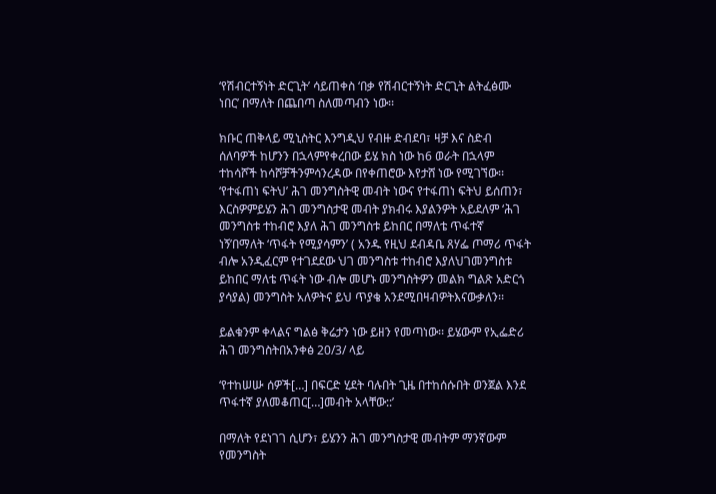‘የሽብርተኝነት ድርጊት’ ሳይጠቀስ ‘በቃ የሽብርተኝነት ድርጊት ልትፈፅሙ ነበር’ በማለት በጨበጣ ስለመጣብን ነው፡፡

ክቡር ጠቅላይ ሚኒስትር እንግዲህ የብዙ ድብደባ፣ ዛቻ እና ስድብ ሰለባዎች ከሆንን በኋላምየቀረበው ይሄ ክስ ነው ከ6 ወራት በኋላም ተከሳሾች ከሳሾቻችንምሳንረዳው በየቀጠሮው እየታሸ ነው የሚገኘው፡፡ ‘የተፋጠነ ፍትህ’ ሕገ መንግስትዊ መብት ነውና የተፋጠነ ፍትህ ይሰጠን፣ እርስዎምይሄን ሕገ መንግስታዊ መብት ያክብሩ እያልንዎት አይደለም ‘ሕገ መንግስቱ ተከብሮ እያለ ሕገ መንግስቱ ይከበር በማለቴ ጥፋተኛ ነኝ’በማለት ‘ጥፋት የሚያሳምን’ ( አንዱ የዚህ ደብዳቤ ጸሃፌ ጦማሪ ጥፋት ብሎ አንዲፈርም የተገደደው ህገ መንግስቱ ተከብሮ እያለህገመንግስቱ ይከበር ማለቴ ጥፋት ነው ብሎ መሆኑ መንግስትዎን መልክ ግልጽ አድርጎ ያሳያል) መንግስት አለዎትና ይህ ጥያቄ አንደሚበዛብዎትእናውቃለን፡፡

ይልቁንም ቀላልና ግልፅ ቅሬታን ነው ይዘን የመጣነው፡፡ ይሄውም የኢፌድሪ ሕገ መንግስትበአንቀፅ 20/3/ ላይ

‘የተከሠሡ ሰዎች[…] በፍርድ ሂደት ባሉበት ጊዜ በተከሰሱበት ወንጀል እንደ ጥፋተኛ ያለመቆጠር[…]መብት አላቸው::’

በማለት የደነገገ ሲሆን፣ ይሄንን ሕገ መንግስታዊ መብትም ማንኛውም የመንግስት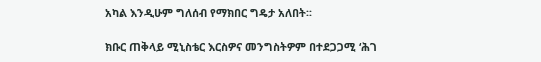አካል እንዲሁም ግለሰብ የማክበር ግዴታ አለበት፡፡

ክቡር ጠቅላይ ሚኒስቴር እርስዎና መንግስትዎም በተደጋጋሚ ‘ሕገ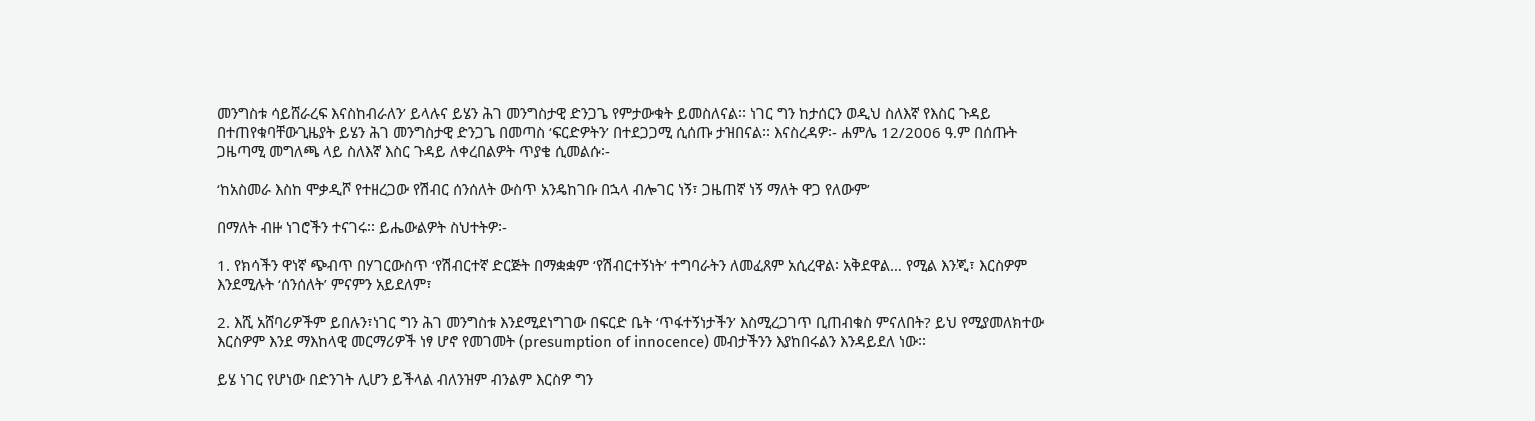መንግስቱ ሳይሸራረፍ እናስከብራለን’ ይላሉና ይሄን ሕገ መንግስታዊ ድንጋጌ የምታውቁት ይመስለናል፡፡ ነገር ግን ከታሰርን ወዲህ ስለእኛ የእስር ጉዳይ በተጠየቁባቸውጊዜያት ይሄን ሕገ መንግስታዊ ድንጋጌ በመጣስ ‘ፍርድዎትን’ በተደጋጋሚ ሲሰጡ ታዝበናል፡፡ እናስረዳዎ፡- ሐምሌ 12/2006 ዓ.ም በሰጡት ጋዜጣሚ መግለጫ ላይ ስለእኛ እስር ጉዳይ ለቀረበልዎት ጥያቄ ሲመልሱ፡-

‘ከአስመራ እስከ ሞቃዲሾ የተዘረጋው የሽብር ሰንሰለት ውስጥ አንዴከገቡ በኋላ ብሎገር ነኝ፣ ጋዜጠኛ ነኝ ማለት ዋጋ የለውም’

በማለት ብዙ ነገሮችን ተናገሩ፡፡ ይሔውልዎት ስህተትዎ፡-

1. የክሳችን ዋነኛ ጭብጥ በሃገርውስጥ ‘የሽብርተኛ ድርጅት በማቋቋም ‘የሽብርተኝነት’ ተግባራትን ለመፈጸም አሲረዋል፡ አቅደዋል… የሚል እንጂ፣ እርስዎም እንደሚሉት ‘ሰንሰለት’ ምናምን አይደለም፣

2. እሺ አሸባሪዎችም ይበሉን፣ነገር ግን ሕገ መንግስቱ እንደሚደነግገው በፍርድ ቤት ‘ጥፋተኝነታችን’ እስሚረጋገጥ ቢጠብቁስ ምናለበት? ይህ የሚያመለክተው እርስዎም እንደ ማእከላዊ መርማሪዎች ነፃ ሆኖ የመገመት (presumption of innocence) መብታችንን እያከበሩልን እንዳይደለ ነው፡፡

ይሄ ነገር የሆነው በድንገት ሊሆን ይችላል ብለንዝም ብንልም እርስዎ ግን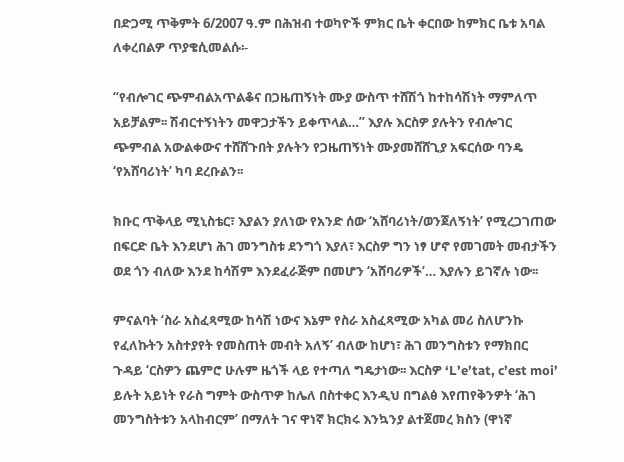በድጋሚ ጥቅምት 6/2007 ዓ.ም በሕዝብ ተወካዮች ምክር ቤት ቀርበው ከምክር ቤቱ አባል ለቀረበልዎ ጥያቄሲመልሱ፡-

“የብሎገር ጭምብልአጥልቆና በጋዜጠኝነት ሙያ ውስጥ ተሸሽጎ ከተከሳሽነት ማምለጥ አይቻልም፡፡ ሽብርተኝነትን መዋጋታችን ይቀጥላል…” እያሉ እርስዎ ያሉትን የብሎገር ጭምብል አውልቀውና ተሸሸጉበት ያሉትን የጋዜጠኝነት ሙያመሸሸጊያ አፍርሰው ባንዴ ‘የአሸባሪነት’ ካባ ደረቡልን፡፡

ክቡር ጥቅላይ ሚኒስቴር፣ እያልን ያለነው የአንድ ሰው ‘አሸባሪነት/ወንጀለኝነት’ የሚረጋገጠው በፍርድ ቤት እንደሆነ ሕገ መንግስቱ ደንግጎ እያለ፣ እርስዎ ግን ነፃ ሆኖ የመገመት መብታችን ወደ ጎን ብለው እንደ ከሳሽም እንደፈራጅም በመሆን ‘አሸባሪዎች’… እያሉን ይገኛሉ ነው፡፡

ምናልባት ‘ስራ አስፈጻሚው ከሳሽ ነውና እኔም የስራ አስፈጻሚው አካል መሪ ስለሆንኩ የፈለኩትን አስተያየት የመስጠት መብት አለኝ’ ብለው ከሆነ፣ ሕገ መንግስቱን የማክበር ጉዳይ ‘ርስዎን ጨምሮ ሁሉም ዜጎች ላይ የተጣለ ግዴታነው፡፡ እርስዎ ‘L’e’tat, c’est moi’ ይሉት አይነት የራስ ግምት ውስጥዎ ከሌለ በስተቀር እንዲህ በግልፅ እየጠየቅንዎት ‘ሕገ መንግስትቱን አላከብርም’ በማለት ገና ዋነኛ ክርክሩ እንኳንያ ልተጀመረ ክስን (ዋነኛ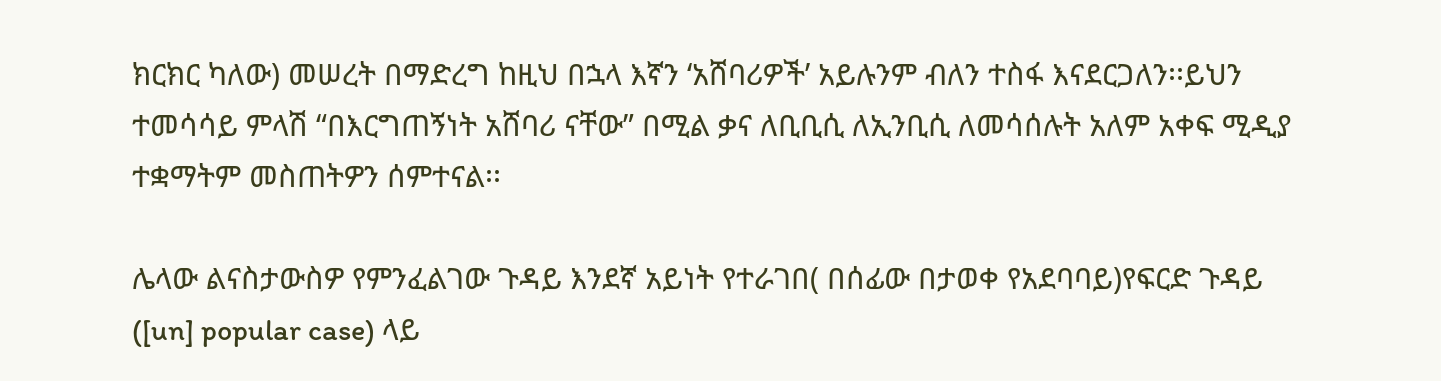ክርክር ካለው) መሠረት በማድረግ ከዚህ በኋላ እኛን ‘አሸባሪዎች’ አይሉንም ብለን ተስፋ እናደርጋለን፡፡ይህን ተመሳሳይ ምላሽ “በእርግጠኝነት አሸባሪ ናቸው” በሚል ቃና ለቢቢሲ ለኢንቢሲ ለመሳሰሉት አለም አቀፍ ሚዲያ ተቋማትም መስጠትዎን ሰምተናል፡፡

ሌላው ልናስታውስዎ የምንፈልገው ጉዳይ እንደኛ አይነት የተራገበ( በሰፊው በታወቀ የአደባባይ)የፍርድ ጉዳይ ([un] popular case) ላይ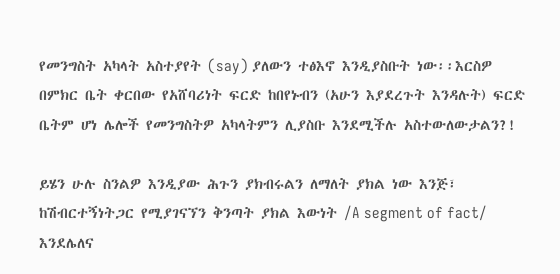የመንግስት አካላት አስተያየት (say) ያለውን ተፅእኖ እንዲያስቡት ነው፡፡እርስዎ በምክር ቤት ቀርበው የአሸባሪነት ፍርድ ከበየኑብን (አሁን እያደረጉት እንዳሉት) ፍርድ ቤትም ሆነ ሌሎች የመንግስትዎ አካላትምን ሊያስቡ እንደሚችሉ አስተውለውታልን?!

ይሄን ሁሉ ስንልዎ እንዲያው ሕጉን ያክብሩልን ለማለት ያክል ነው እንጅ፣ ከሽብርተኝነትጋር የሚያገናኘን ቅንጣት ያክል እውነት /A segment of fact/ እንደሌለና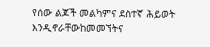የሰው ልጆች መልካምና ደስተኛ ሕይወት እንዲኖራቸውከመመኘትና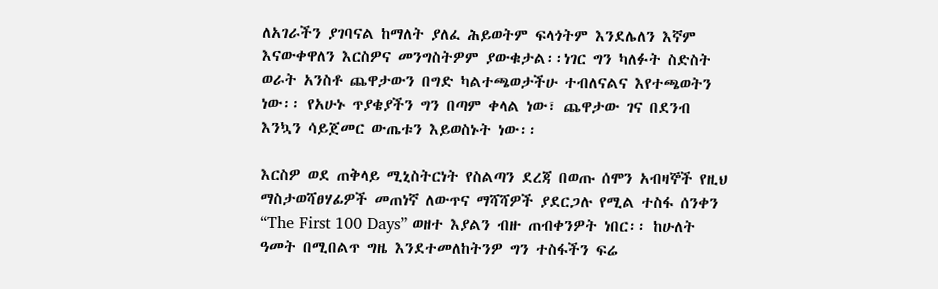ለአገራችን ያገባናል ከማለት ያለፈ ሕይወትም ፍላጎትም እንደሌለን እኛም እናውቀዋለን እርስዎና መንግስትዎም ያውቁታል፡፡ነገር ግን ካለፉት ስድስት ወራት አንስቶ ጨዋታውን በግድ ካልተጫወታችሁ ተብለናልና እየተጫወትን ነው፡፡ የአሁኑ ጥያቄያችን ግን በጣም ቀላል ነው፣ ጨዋታው ገና በደንብ እንኳን ሳይጀመር ውጤቱን እይወስኑት ነው፡፡

እርስዎ ወደ ጠቅላይ ሚኒስትርነት የስልጣን ደረጃ በወጡ ሰሞን አብዛኞች የዚህ ማስታወሻፀሃፊዎች መጠነኛ ለውጥና ማሻሻዎች ያደርጋሉ የሚል ተስፋ ሰንቀን “The First 100 Days” ወዘተ እያልን ብዙ ጠብቀንዎት ነበር፡፡ ከሁለት ዓመት በሚበልጥ ግዜ እንደተመለከትንዎ ግን ተስፋችን ፍሬ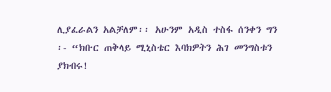ሊያፈራልን አልቻለም፡፡ አሁንም አዲስ ተስፋ ሰንቀን ግን ፡- “ክቡር ጠቅላይ ሚኒስቴር እባክዎትን ሕገ መንግስቱን ያክብሩ!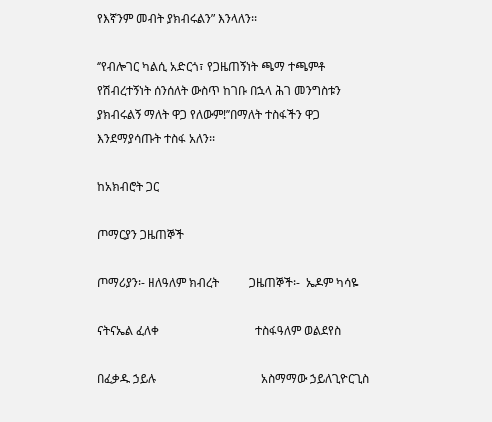የእኛንም መብት ያክብሩልን” እንላለን፡፡

‘’የብሎገር ካልሲ አድርጎ፣ የጋዜጠኝነት ጫማ ተጫምቶ የሽብረተኝነት ሰንሰለት ውስጥ ከገቡ በኋላ ሕገ መንግስቱን ያክብሩልኝ ማለት ዋጋ የለውም!’’በማለት ተስፋችን ዋጋ እንደማያሳጡት ተስፋ አለን፡፡

ከአክብሮት ጋር

ጦማርያን ጋዜጠኞች

ጦማሪያን፡- ዘለዓለም ክብረት          ጋዜጠኞች፡-  ኤዶም ካሳዬ

ናትናኤል ፈለቀ                                ተስፋዓለም ወልደየስ

በፈቃዱ ኃይሉ                                   አስማማው ኃይለጊዮርጊስ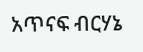አጥናፍ ብርሃኔ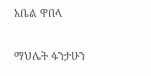አቤል ዋበላ

ማህሌት ፋንታሁን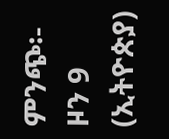ምንጭ፡-  ዞን 9 (ኢትዮጵያ)